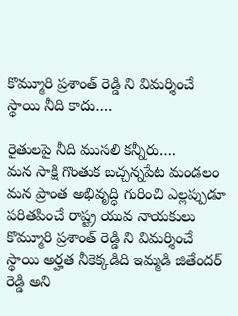కొమ్మూరి ప్రశాంత్ రెడ్డి ని విమర్శించే స్థాయి నీది కాదు….

రైతులపై నీది ముసలి కన్నీరు….
మన సాక్షి గొంతుక బచ్చన్నపేట మండలం
మన ప్రాంత అభివృద్ధి గురించి ఎల్లప్పుడూ పరితపించే రాష్ట్ర యువ నాయకులు కొమ్మూరి ప్రశాంత్ రెడ్డి ని విమర్శించే స్థాయి అర్హత నీకెక్కడిది ఇమ్మడి జితేందర్ రెడ్డి అని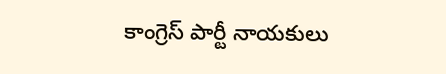కాంగ్రెస్ పార్టీ నాయకులు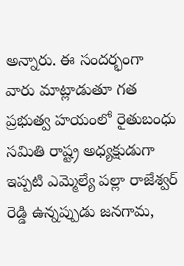అన్నారు. ఈ సందర్భంగా వారు మాట్లాడుతూ గత ప్రభుత్వ హయంలో రైతుబంధు సమితి రాష్ట్ర అధ్యక్షుడుగా ఇప్పటి ఎమ్మెల్యే పల్లా రాజేశ్వర్ రెడ్డి ఉన్నప్పుడు జనగామ,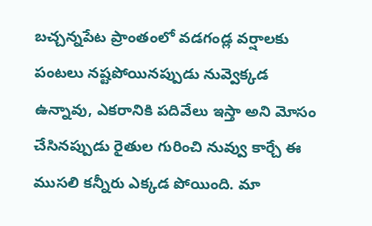బచ్చన్నపేట ప్రాంతంలో వడగండ్ల వర్షాలకు పంటలు నష్టపోయినప్పుడు నువ్వెక్కడ ఉన్నావు, ఎకరానికి పదివేలు ఇస్తా అని మోసం చేసినప్పుడు రైతుల గురించి నువ్వు కార్చే ఈ ముసలి కన్నీరు ఎక్కడ పోయింది. మా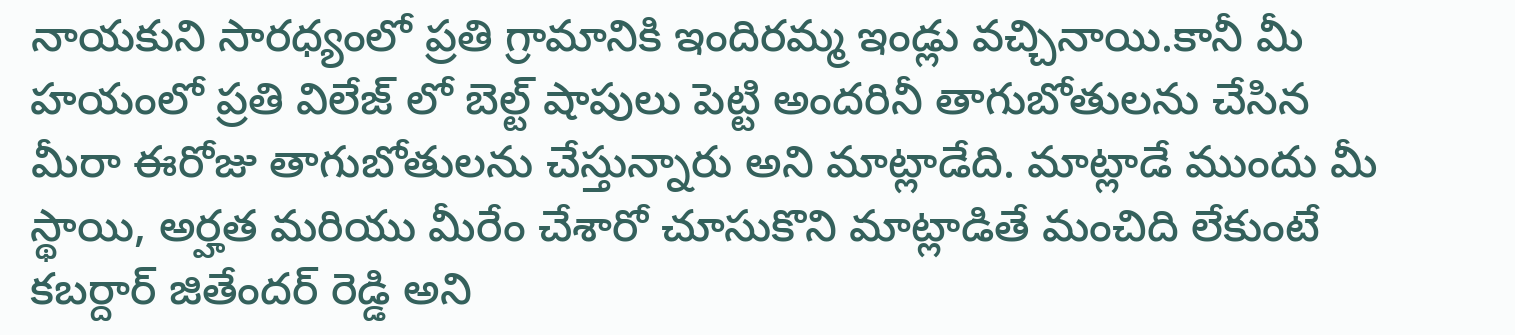నాయకుని సారధ్యంలో ప్రతి గ్రామానికి ఇందిరమ్మ ఇండ్లు వచ్చినాయి.కానీ మీ హయంలో ప్రతి విలేజ్ లో బెల్ట్ షాపులు పెట్టి అందరినీ తాగుబోతులను చేసిన మీరా ఈరోజు తాగుబోతులను చేస్తున్నారు అని మాట్లాడేది. మాట్లాడే ముందు మీ స్థాయి, అర్హత మరియు మీరేం చేశారో చూసుకొని మాట్లాడితే మంచిది లేకుంటే కబర్దార్ జితేందర్ రెడ్డి అని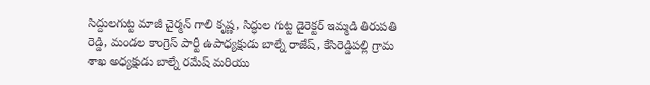సిద్దులగుట్ట మాజీ చైర్మన్ గాలి కృష్ణ, సిద్ధుల గుట్ట డైరెక్టర్ ఇమ్మడి తిరుపతి రెడ్డి, మండల కాంగ్రెస్ పార్టీ ఉపాధ్యక్షుడు బాల్నే రాజేష్, కేసిరెడ్డిపల్లి గ్రామ శాఖ అధ్యక్షుడు బాల్నే రమేష్ మరియు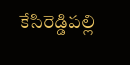కేసిరెడ్డిపల్లి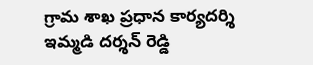గ్రామ శాఖ ప్రధాన కార్యదర్శి ఇమ్మడి దర్శన్ రెడ్డి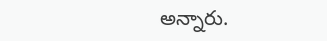అన్నారు.